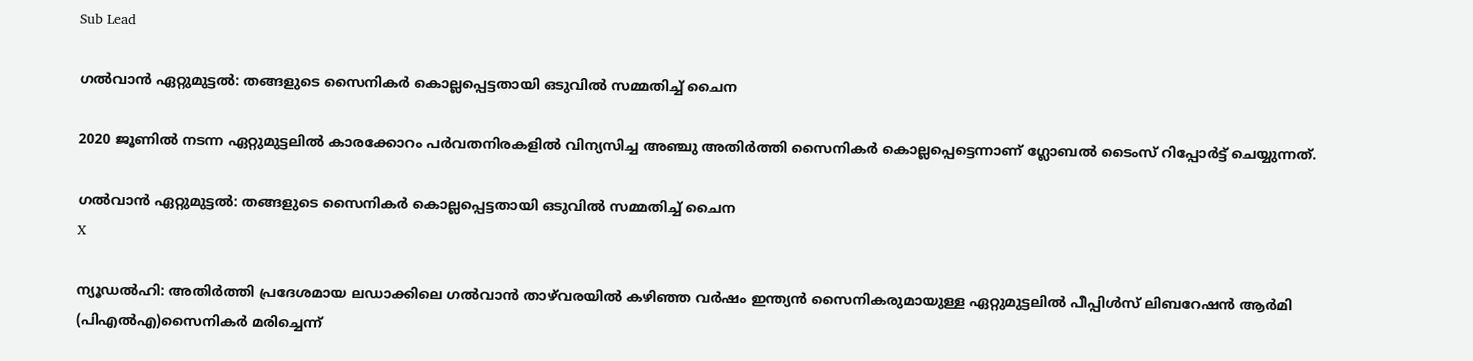Sub Lead

ഗല്‍വാന്‍ ഏറ്റുമുട്ടല്‍: തങ്ങളുടെ സൈനികര്‍ കൊല്ലപ്പെട്ടതായി ഒടുവില്‍ സമ്മതിച്ച് ചൈന

2020 ജൂണില്‍ നടന്ന ഏറ്റുമുട്ടലില്‍ കാരക്കോറം പര്‍വതനിരകളില്‍ വിന്യസിച്ച അഞ്ചു അതിര്‍ത്തി സൈനികര്‍ കൊല്ലപ്പെട്ടെന്നാണ് ഗ്ലോബല്‍ ടൈംസ് റിപ്പോര്‍ട്ട് ചെയ്യുന്നത്.

ഗല്‍വാന്‍ ഏറ്റുമുട്ടല്‍: തങ്ങളുടെ സൈനികര്‍ കൊല്ലപ്പെട്ടതായി ഒടുവില്‍ സമ്മതിച്ച് ചൈന
X

ന്യൂഡല്‍ഹി: അതിര്‍ത്തി പ്രദേശമായ ലഡാക്കിലെ ഗല്‍വാന്‍ താഴ്‌വരയില്‍ കഴിഞ്ഞ വര്‍ഷം ഇന്ത്യന്‍ സൈനികരുമായുള്ള ഏറ്റുമുട്ടലില്‍ പീപ്പിള്‍സ് ലിബറേഷന്‍ ആര്‍മി (പിഎല്‍എ)സൈനികര്‍ മരിച്ചെന്ന്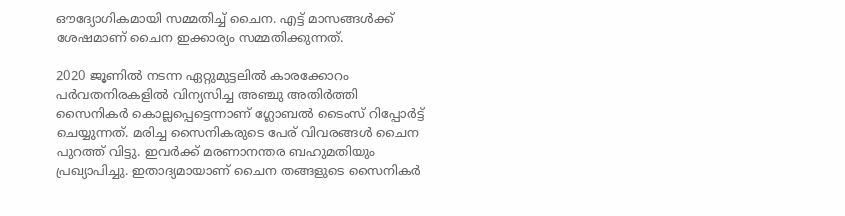ഔദ്യോഗികമായി സമ്മതിച്ച് ചൈന. എട്ട് മാസങ്ങള്‍ക്ക് ശേഷമാണ് ചൈന ഇക്കാര്യം സമ്മതിക്കുന്നത്.

2020 ജൂണില്‍ നടന്ന ഏറ്റുമുട്ടലില്‍ കാരക്കോറം പര്‍വതനിരകളില്‍ വിന്യസിച്ച അഞ്ചു അതിര്‍ത്തി സൈനികര്‍ കൊല്ലപ്പെട്ടെന്നാണ് ഗ്ലോബല്‍ ടൈംസ് റിപ്പോര്‍ട്ട് ചെയ്യുന്നത്. മരിച്ച സൈനികരുടെ പേര് വിവരങ്ങള്‍ ചൈന പുറത്ത് വിട്ടു. ഇവര്‍ക്ക് മരണാനന്തര ബഹുമതിയും പ്രഖ്യാപിച്ചു. ഇതാദ്യമായാണ് ചൈന തങ്ങളുടെ സൈനികര്‍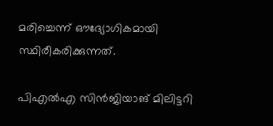മരിച്ചെന്ന് ഔദ്യോഗികമായി സ്ഥിരീകരിക്കുന്നത്.

പി‌എൽ‌എ സിൻജിയാങ് മിലിട്ടറി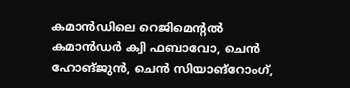കമാൻഡിലെ റെജിമെന്റൽ കമാൻഡർ ക്വി ഫബാവോ, ചെൻ ഹോങ്‌ജുൻ, ചെൻ സിയാങ്‌റോംഗ്,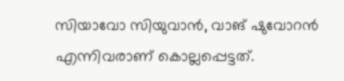സിയാവോ സിയുവാൻ, വാങ് ഷുവോറൻ എന്നിവരാണ് കൊല്ലപ്പെട്ടത്.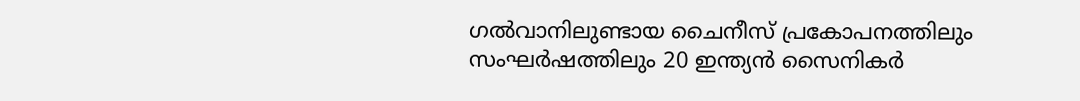ഗല്‍വാനിലുണ്ടായ ചൈനീസ് പ്രകോപനത്തിലും സംഘര്‍ഷത്തിലും 20 ഇന്ത്യന്‍ സൈനികര്‍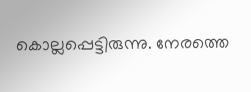കൊല്ലപ്പെട്ടിരുന്നു. നേരത്തെ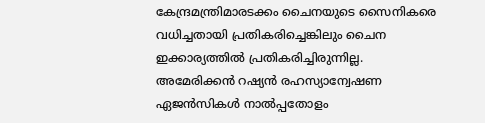കേന്ദ്രമന്ത്രിമാരടക്കം ചൈനയുടെ സൈനികരെ വധിച്ചതായി പ്രതികരിച്ചെങ്കിലും ചൈന ഇക്കാര്യത്തില്‍ പ്രതികരിച്ചിരുന്നില്ല. അമേരിക്കന്‍ റഷ്യന്‍ രഹസ്യാന്വേഷണ ഏജന്‍സികള്‍ നാല്‍പ്പതോളം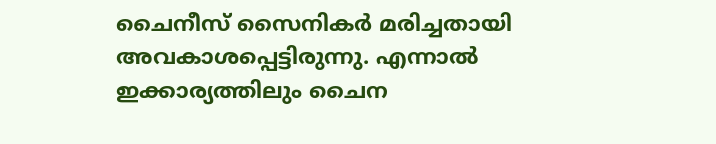ചൈനീസ് സൈനികര്‍ മരിച്ചതായി അവകാശപ്പെട്ടിരുന്നു. എന്നാല്‍ ഇക്കാര്യത്തിലും ചൈന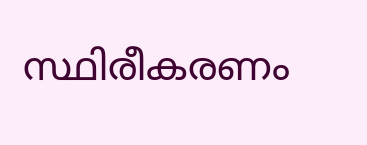സ്ഥിരീകരണം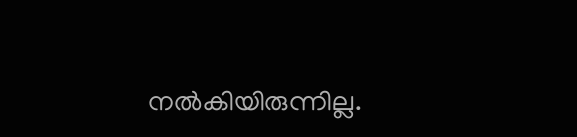നല്‍കിയിരുന്നില്ല.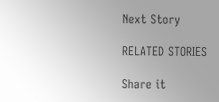Next Story

RELATED STORIES

Share it